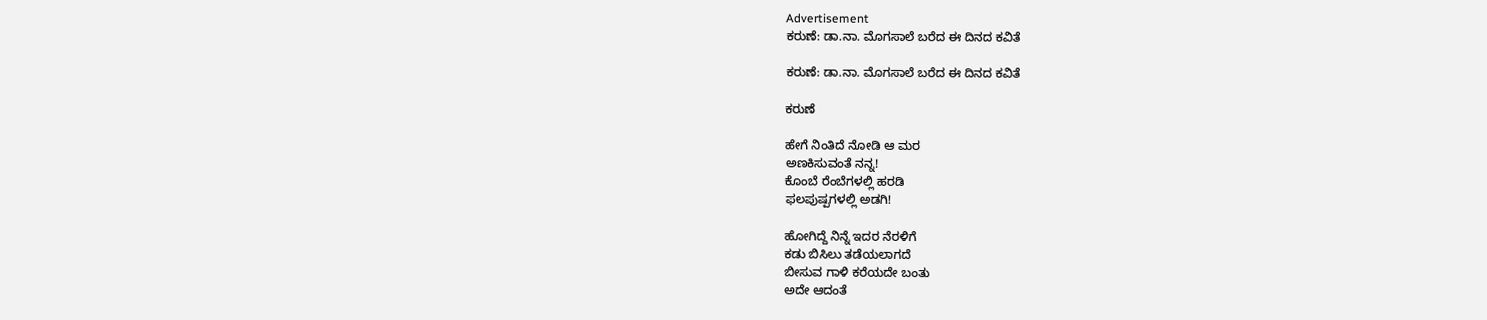Advertisement
ಕರುಣೆ: ಡಾ.ನಾ. ಮೊಗಸಾಲೆ ಬರೆದ ಈ ದಿನದ ಕವಿತೆ

ಕರುಣೆ: ಡಾ.ನಾ. ಮೊಗಸಾಲೆ ಬರೆದ ಈ ದಿನದ ಕವಿತೆ

ಕರುಣೆ

ಹೇಗೆ ನಿಂತಿದೆ ನೋಡಿ ಆ ಮರ
ಅಣಕಿಸುವಂತೆ ನನ್ನ!
ಕೊಂಬೆ ರೆಂಬೆಗಳಲ್ಲಿ ಹರಡಿ
ಫಲಪುಷ್ಪಗಳಲ್ಲಿ ಅಡಗಿ!

ಹೋಗಿದ್ದೆ ನಿನ್ನೆ ಇದರ ನೆರಳಿಗೆ
ಕಡು ಬಿಸಿಲು ತಡೆಯಲಾಗದೆ
ಬೀಸುವ ಗಾಳಿ ಕರೆಯದೇ ಬಂತು
ಅದೇ ಆದಂತೆ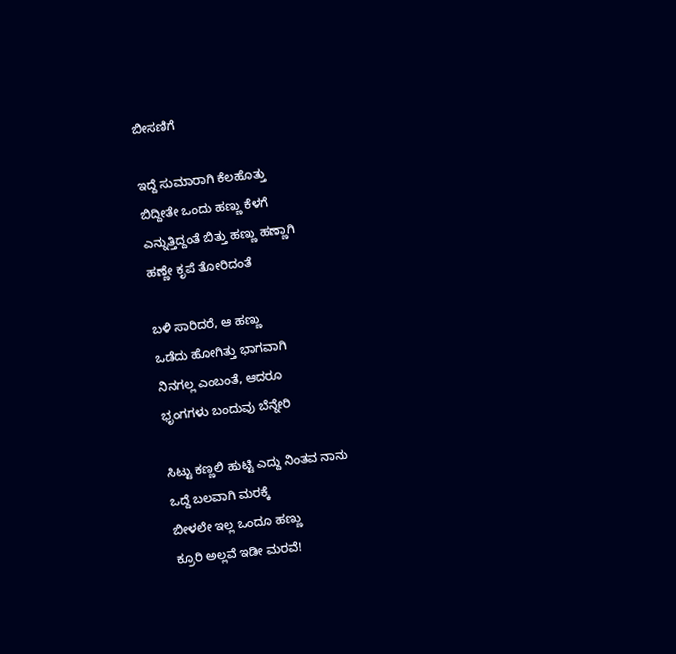ಬೀಸಣಿಗೆ

ಇದ್ದೆ ಸುಮಾರಾಗಿ ಕೆಲಹೊತ್ತು
ಬಿದ್ದೀತೇ ಒಂದು ಹಣ್ಣು ಕೆಳಗೆ
ಎನ್ನುತ್ತಿದ್ದಂತೆ ಬಿತ್ತು ಹಣ್ಣು ಹಣ್ಣಾಗಿ
ಹಣ್ಣೇ ಕೃಪೆ ತೋರಿದಂತೆ

ಬಳಿ ಸಾರಿದರೆ, ಆ ಹಣ್ಣು
ಒಡೆದು ಹೋಗಿತ್ತು ಭಾಗವಾಗಿ
ನಿನಗಲ್ಲ ಎಂಬಂತೆ, ಆದರೂ
ಭೃಂಗಗಳು ಬಂದುವು ಬೆನ್ನೇರಿ

ಸಿಟ್ಟು ಕಣ್ಣಲಿ ಹುಟ್ಟಿ ಎದ್ದು ನಿಂತವ ನಾನು
ಒದ್ದೆ ಬಲವಾಗಿ ಮರಕ್ಕೆ
ಬೀಳಲೇ ಇಲ್ಲ ಒಂದೂ ಹಣ್ಣು
ಕ್ರೂರಿ ಅಲ್ಲವೆ ಇಡೀ ಮರವೆ!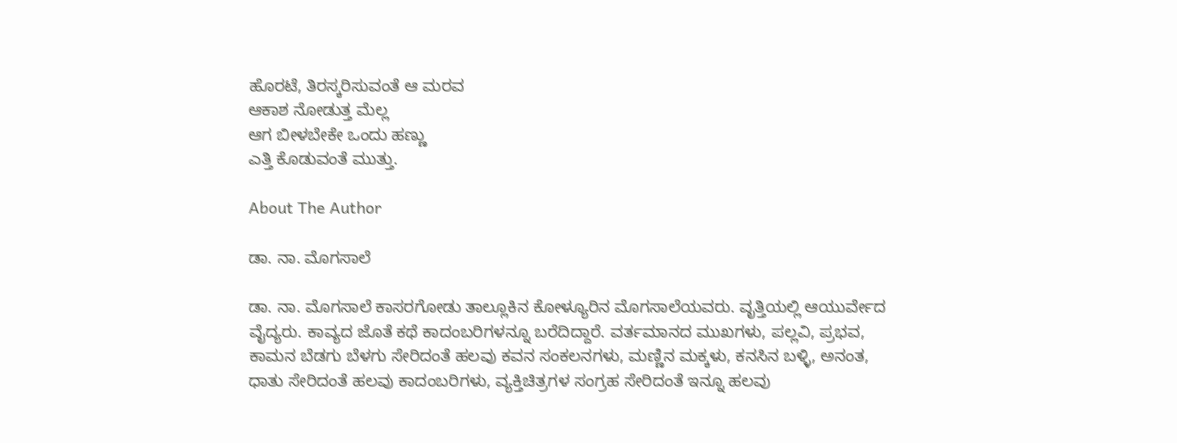ಹೊರಟೆ, ತಿರಸ್ಕರಿಸುವಂತೆ ಆ ಮರವ
ಆಕಾಶ ನೋಡುತ್ತ ಮೆಲ್ಲ
ಆಗ ಬೀಳಬೇಕೇ ಒಂದು ಹಣ್ಣು
ಎತ್ತಿ ಕೊಡುವಂತೆ ಮುತ್ತು.

About The Author

ಡಾ. ನಾ. ಮೊಗಸಾಲೆ

ಡಾ. ನಾ. ಮೊಗಸಾಲೆ ಕಾಸರಗೋಡು ತಾಲ್ಲೂಕಿನ ಕೋಳ್ಯೂರಿನ ಮೊಗಸಾಲೆಯವರು. ವೃತ್ತಿಯಲ್ಲಿ ಆಯುರ್ವೇದ ವೈದ್ಯರು. ಕಾವ್ಯದ ಜೊತೆ ಕಥೆ ಕಾದಂಬರಿಗಳನ್ನೂ ಬರೆದಿದ್ದಾರೆ. ವರ್ತಮಾನದ ಮುಖಗಳು, ಪಲ್ಲವಿ, ಪ್ರಭವ, ಕಾಮನ ಬೆಡಗು ಬೆಳಗು ಸೇರಿದಂತೆ ಹಲವು ಕವನ ಸಂಕಲನಗಳು, ಮಣ್ಣಿನ ಮಕ್ಕಳು, ಕನಸಿನ ಬಳ್ಳಿ, ಅನಂತ, ಧಾತು ಸೇರಿದಂತೆ ಹಲವು ಕಾದಂಬರಿಗಳು, ವ್ಯಕ್ತಿಚಿತ್ರಗಳ ಸಂಗ್ರಹ ಸೇರಿದಂತೆ ಇನ್ನೂ ಹಲವು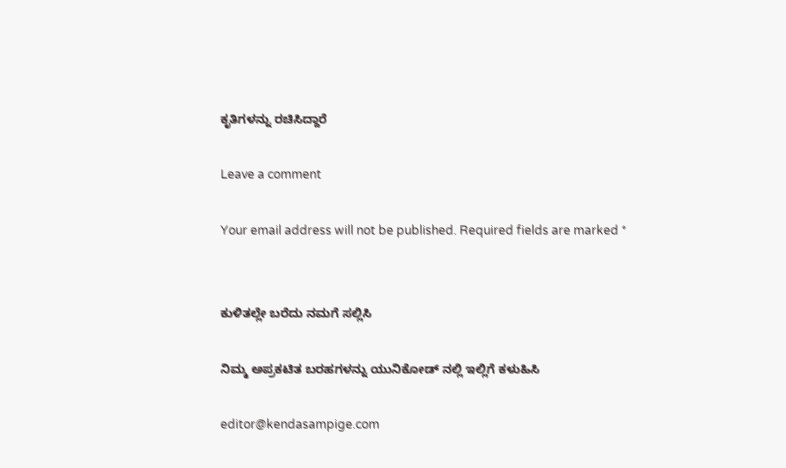ಕೃತಿಗಳನ್ನು ರಚಿಸಿದ್ದಾರೆ

Leave a comment

Your email address will not be published. Required fields are marked *


ಕುಳಿತಲ್ಲೇ ಬರೆದು ನಮಗೆ ಸಲ್ಲಿಸಿ

ನಿಮ್ಮ ಅಪ್ರಕಟಿತ ಬರಹಗಳನ್ನು ಯುನಿಕೋಡ್ ನಲ್ಲಿ ಇಲ್ಲಿಗೆ ಕಳುಹಿಸಿ

editor@kendasampige.com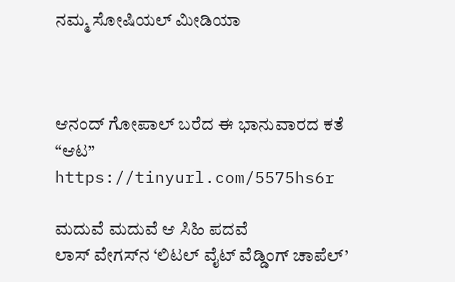ನಮ್ಮ ಸೋಷಿಯಲ್‌ ಮೀಡಿಯಾ



ಆನಂದ್‌ ಗೋಪಾಲ್‌ ಬರೆದ ಈ ಭಾನುವಾರದ ಕತೆ “ಆಟ”
https://tinyurl.com/5575hs6r

ಮದುವೆ ಮದುವೆ ಆ ಸಿಹಿ ಪದವೆ
ಲಾಸ್‌ ವೇಗಸ್‌ನ ‘ಲಿಟಲ್ ವೈಟ್ ವೆಡ್ಡಿಂಗ್ ಚಾಪೆಲ್’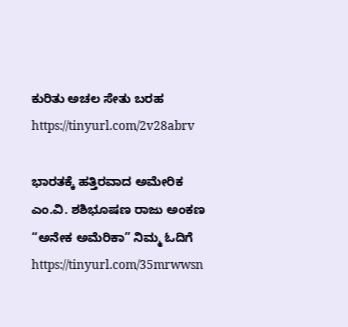ಕುರಿತು ಅಚಲ ಸೇತು ಬರಹ
https://tinyurl.com/2v28abrv

ಭಾರತಕ್ಕೆ ಹತ್ತಿರವಾದ ಅಮೇರಿಕ
ಎಂ.ವಿ. ಶಶಿಭೂಷಣ ರಾಜು ಅಂಕಣ “ಅನೇಕ ಅಮೆರಿಕಾ” ನಿಮ್ಮ ಓದಿಗೆ
https://tinyurl.com/35mrwwsn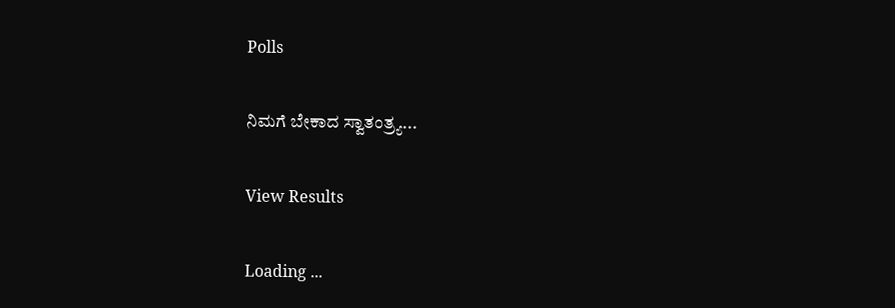Polls

ನಿಮಗೆ ಬೇಕಾದ ಸ್ವಾತಂತ್ರ್ಯ...

View Results

Loading ...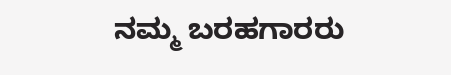ನಮ್ಮ ಬರಹಗಾರರು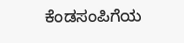ಕೆಂಡಸಂಪಿಗೆಯ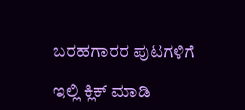ಬರಹಗಾರರ ಪುಟಗಳಿಗೆ

ಇಲ್ಲಿ ಕ್ಲಿಕ್ ಮಾಡಿ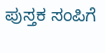ಪುಸ್ತಕ ಸಂಪಿಗೆ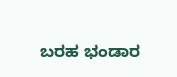ಬರಹ ಭಂಡಾರ